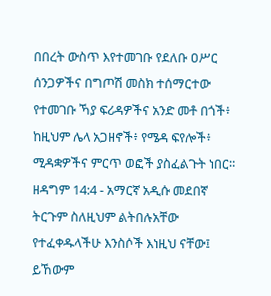በበረት ውስጥ እየተመገቡ የደለቡ ዐሥር ሰንጋዎችና በግጦሽ መስክ ተሰማርተው የተመገቡ ኻያ ፍሪዳዎችና አንድ መቶ በጎች፥ ከዚህም ሌላ አጋዘኖች፥ የሜዳ ፍየሎች፥ ሚዳቋዎችና ምርጥ ወፎች ያስፈልጉት ነበር።
ዘዳግም 14:4 - አማርኛ አዲሱ መደበኛ ትርጉም ስለዚህም ልትበሉአቸው የተፈቀዱላችሁ እንስሶች እነዚህ ናቸው፤ ይኸውም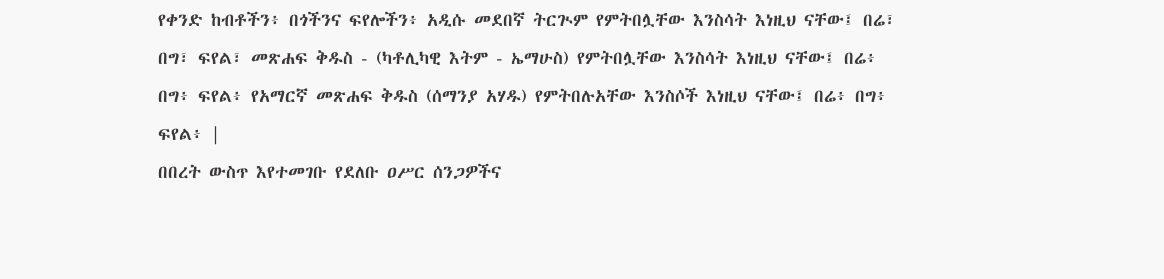የቀንድ ከብቶችን፥ በጎችንና ፍየሎችን፥ አዲሱ መደበኛ ትርጒም የምትበሏቸው እንስሳት እነዚህ ናቸው፤ በሬ፣ በግ፣ ፍየል፣ መጽሐፍ ቅዱስ - (ካቶሊካዊ እትም - ኤማሁስ) የምትበሏቸው እንስሳት እነዚህ ናቸው፤ በሬ፥ በግ፥ ፍየል፥ የአማርኛ መጽሐፍ ቅዱስ (ሰማንያ አሃዱ) የምትበሉአቸው እንስሶች እነዚህ ናቸው፤ በሬ፥ በግ፥ ፍየል፥ |
በበረት ውስጥ እየተመገቡ የደለቡ ዐሥር ሰንጋዎችና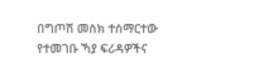በግጦሽ መስክ ተሰማርተው የተመገቡ ኻያ ፍሪዳዎችና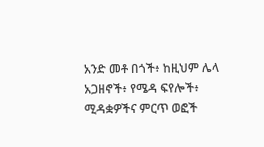አንድ መቶ በጎች፥ ከዚህም ሌላ አጋዘኖች፥ የሜዳ ፍየሎች፥ ሚዳቋዎችና ምርጥ ወፎች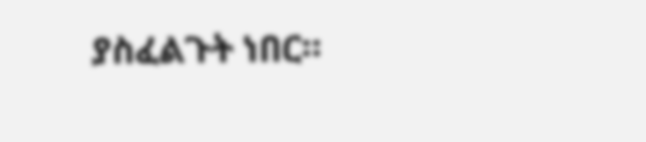ያስፈልጉት ነበር።